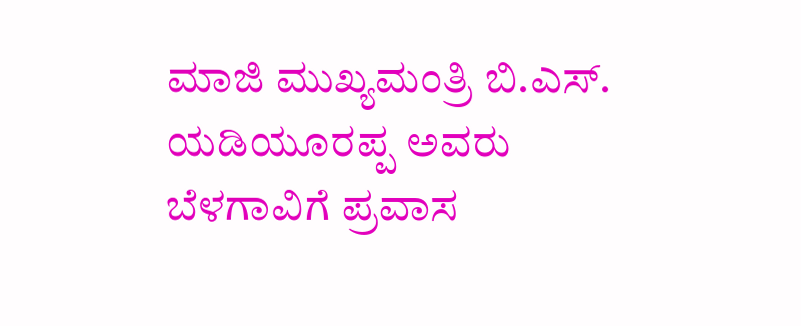ಮಾಜಿ ಮುಖ್ಯಮಂತ್ರಿ ಬಿ.ಎಸ್. ಯಡಿಯೂರಪ್ಪ ಅವರು ಬೆಳಗಾವಿಗೆ ಪ್ರವಾಸ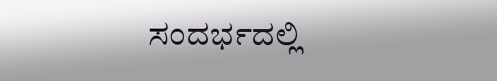ಸಂದರ್ಭದಲ್ಲಿ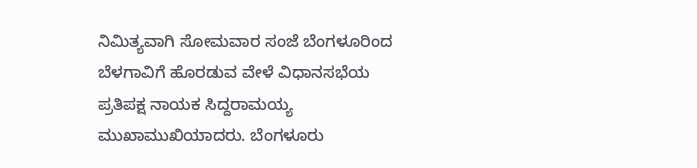ನಿಮಿತ್ಯವಾಗಿ ಸೋಮವಾರ ಸಂಜೆ ಬೆಂಗಳೂರಿಂದ ಬೆಳಗಾವಿಗೆ ಹೊರಡುವ ವೇಳೆ ವಿಧಾನಸಭೆಯ ಪ್ರತಿಪಕ್ಷ ನಾಯಕ ಸಿದ್ದರಾಮಯ್ಯ ಮುಖಾಮುಖಿಯಾದರು. ಬೆಂಗಳೂರು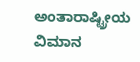ಅಂತಾರಾಷ್ಟ್ರೀಯ ವಿಮಾನ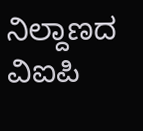ನಿಲ್ದಾಣದ ವಿಐಪಿ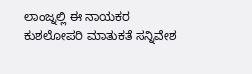ಲಾಂಜ್ನಲ್ಲಿ ಈ ನಾಯಕರ ಕುಶಲೋಪರಿ ಮಾತುಕತೆ ಸನ್ನಿವೇಶ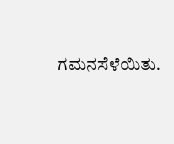ಗಮನಸೆಳೆಯಿತು.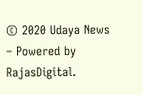© 2020 Udaya News – Powered by RajasDigital.